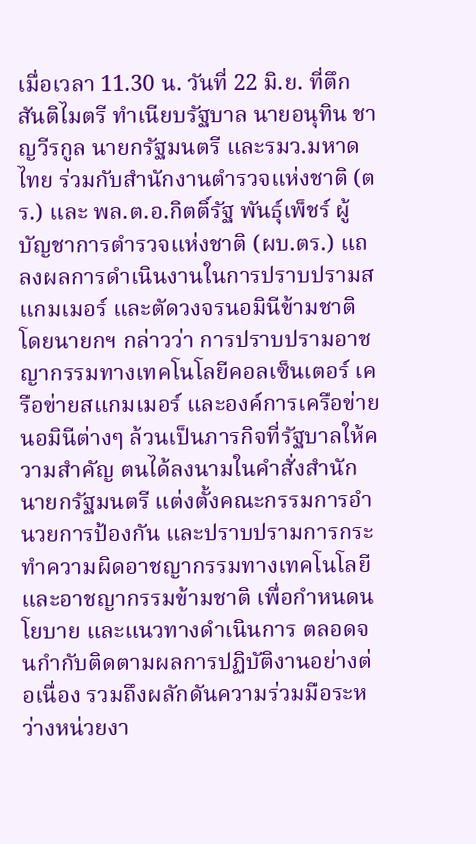เมื่อเวลา 11.30 น. วันที่ 22 มิ.ย. ที่ตึกสันติไมตรี ทำเนียบรัฐบาล นายอนุทิน ชาญวีรกูล นายกรัฐมนตรี และรมว.มหาดไทย ร่วมกับสำนักงานตำรวจแห่งชาติ (ตร.) และ พล.ต.อ.กิตติ์รัฐ พันธุ์เพ็ชร์ ผู้บัญชาการตำรวจแห่งชาติ (ผบ.ตร.) แถลงผลการดำเนินงานในการปราบปรามสแกมเมอร์ และตัดวงจรนอมินีข้ามชาติ โดยนายกฯ กล่าวว่า การปราบปรามอาชญากรรมทางเทคโนโลยีคอลเซ็นเตอร์ เครือข่ายสแกมเมอร์ และองค์การเครือข่ายนอมินีต่างๆ ล้วนเป็นภารกิจที่รัฐบาลให้ความสำคัญ ตนได้ลงนามในคำสั่งสำนักนายกรัฐมนตรี แต่งตั้งคณะกรรมการอำนวยการป้องกัน และปราบปรามการกระทำความผิดอาชญากรรมทางเทคโนโลยี และอาชญากรรมข้ามชาติ เพื่อกำหนดนโยบาย และแนวทางดำเนินการ ตลอดจนกำกับติดตามผลการปฏิบัติงานอย่างต่อเนื่อง รวมถึงผลักดันความร่วมมือระหว่างหน่วยงา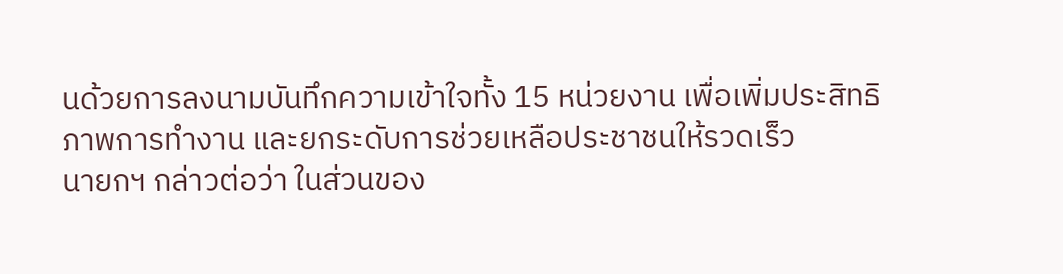นด้วยการลงนามบันทึกความเข้าใจทั้ง 15 หน่วยงาน เพื่อเพิ่มประสิทธิภาพการทำงาน และยกระดับการช่วยเหลือประชาชนให้รวดเร็ว
นายกฯ กล่าวต่อว่า ในส่วนของ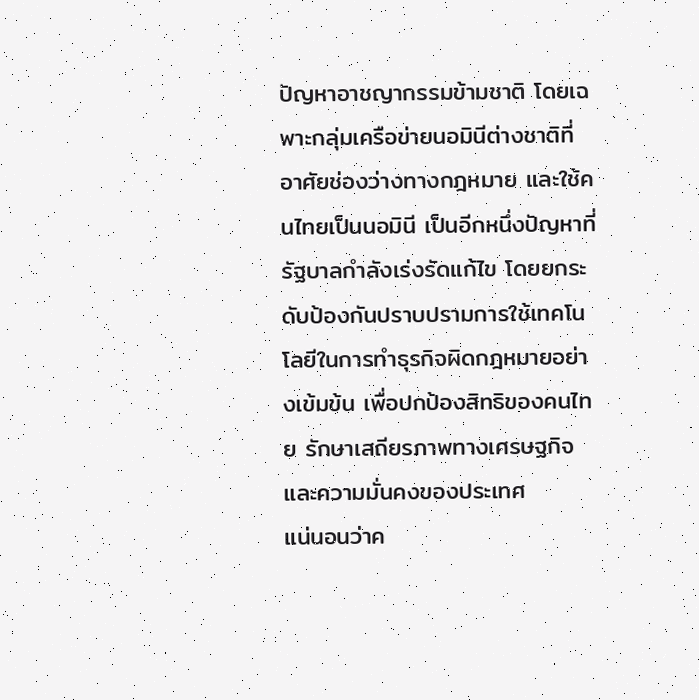ปัญหาอาชญากรรมข้ามชาติ โดยเฉพาะกลุ่มเครือข่ายนอมินีต่างชาติที่อาศัยช่องว่างทางกฎหมาย และใช้คนไทยเป็นนอมินี เป็นอีกหนึ่งปัญหาที่รัฐบาลกำลังเร่งรัดแก้ไข โดยยกระดับป้องกันปราบปรามการใช้เทคโนโลยีในการทำธุรกิจผิดกฎหมายอย่างเข้มข้น เพื่อปกป้องสิทธิของคนไทย รักษาเสถียรภาพทางเศรษฐกิจ และความมั่นคงของประเทศ
แน่นอนว่าค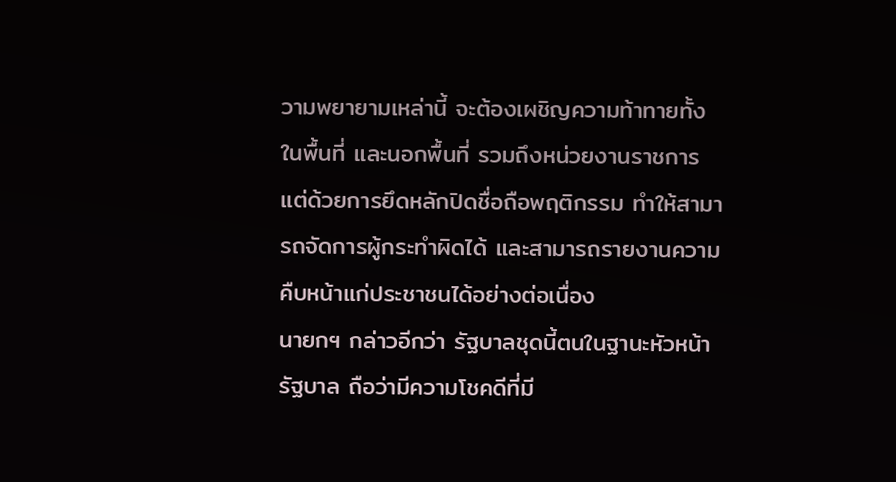วามพยายามเหล่านี้ จะต้องเผชิญความท้าทายทั้งในพื้นที่ และนอกพื้นที่ รวมถึงหน่วยงานราชการ แต่ด้วยการยึดหลักปิดชื่อถือพฤติกรรม ทำให้สามารถจัดการผู้กระทำผิดได้ และสามารถรายงานความคืบหน้าแก่ประชาชนได้อย่างต่อเนื่อง
นายกฯ กล่าวอีกว่า รัฐบาลชุดนี้ตนในฐานะหัวหน้ารัฐบาล ถือว่ามีความโชคดีที่มี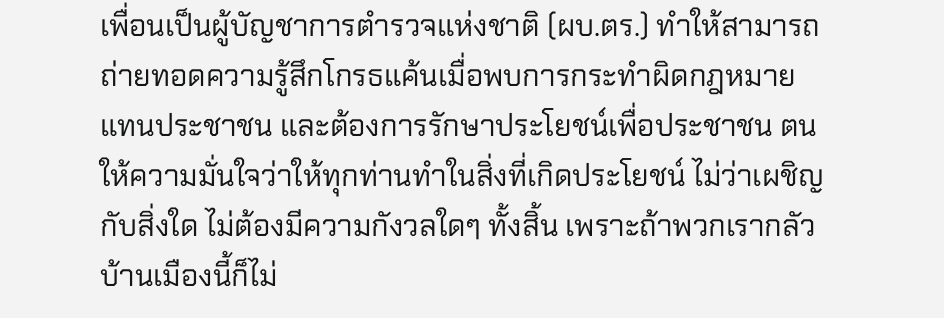เพื่อนเป็นผู้บัญชาการตำรวจแห่งชาติ (ผบ.ตร.) ทำให้สามารถถ่ายทอดความรู้สึกโกรธแค้นเมื่อพบการกระทำผิดกฎหมายแทนประชาชน และต้องการรักษาประโยชน์เพื่อประชาชน ตนให้ความมั่นใจว่าให้ทุกท่านทำในสิ่งที่เกิดประโยชน์ ไม่ว่าเผชิญกับสิ่งใด ไม่ต้องมีความกังวลใดๆ ทั้งสิ้น เพราะถ้าพวกเรากลัวบ้านเมืองนี้ก็ไม่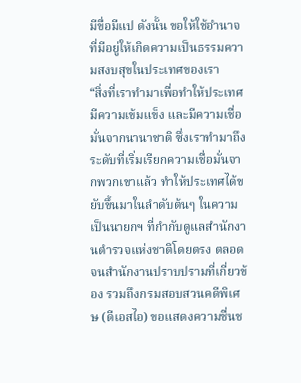มีขื่อมีแป ดังนั้น ขอให้ใช้อำนาจที่มีอยู่ให้เกิดความเป็นธรรมความสงบสุขในประเทศของเรา
“สิ่งที่เราทำมาเพื่อทำให้ประเทศมีความเข้มแข็ง และมีความเชื่อมั่นจากนานาชาติ ซึ่งเราทำมาถึงระดับที่เริ่มเรียกความเชื่อมั่นจากพวกเขาแล้ว ทำให้ประเทศได้ขยับขึ้นมาในลำดับต้นๆ ในความเป็นนายกฯ ที่กำกับดูแลสำนักงานตำรวจแห่งชาติโดยตรง ตลอดจนสำนักงานปราบปรามที่เกี่ยวข้อง รวมถึงกรมสอบสวนคดีพิเศษ (ดีเอสไอ) ขอแสดงความชื่นช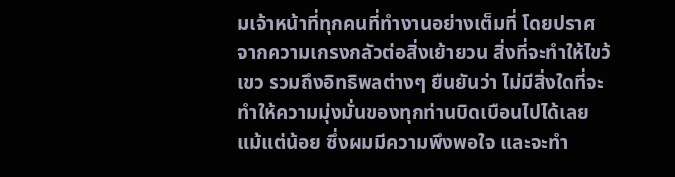มเจ้าหน้าที่ทุกคนที่ทำงานอย่างเต็มที่ โดยปราศจากความเกรงกลัวต่อสิ่งเย้ายวน สิ่งที่จะทำให้ไขว้เขว รวมถึงอิทธิพลต่างๆ ยืนยันว่า ไม่มีสิ่งใดที่จะทำให้ความมุ่งมั่นของทุกท่านบิดเบือนไปได้เลยแม้แต่น้อย ซึ่งผมมีความพึงพอใจ และจะทำ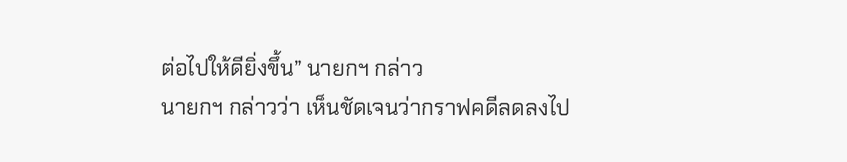ต่อไปให้ดียิ่งขึ้น” นายกฯ กล่าว
นายกฯ กล่าวว่า เห็นชัดเจนว่ากราฟคดีลดลงไป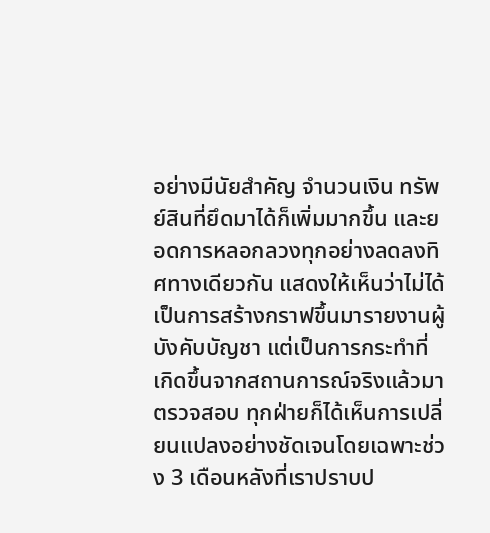อย่างมีนัยสำคัญ จำนวนเงิน ทรัพย์สินที่ยึดมาได้ก็เพิ่มมากขึ้น และยอดการหลอกลวงทุกอย่างลดลงทิศทางเดียวกัน แสดงให้เห็นว่าไม่ได้เป็นการสร้างกราฟขึ้นมารายงานผู้บังคับบัญชา แต่เป็นการกระทำที่เกิดขึ้นจากสถานการณ์จริงแล้วมาตรวจสอบ ทุกฝ่ายก็ได้เห็นการเปลี่ยนแปลงอย่างชัดเจนโดยเฉพาะช่วง 3 เดือนหลังที่เราปราบป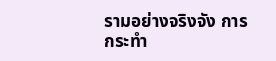รามอย่างจริงจัง การกระทำ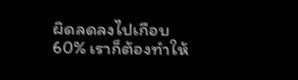ผิดลดลงไปเกือบ 60% เราก็ต้องทำให้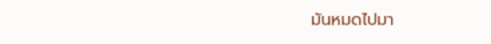มันหมดไปมา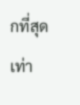กที่สุดเท่า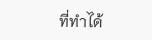ที่ทำได้